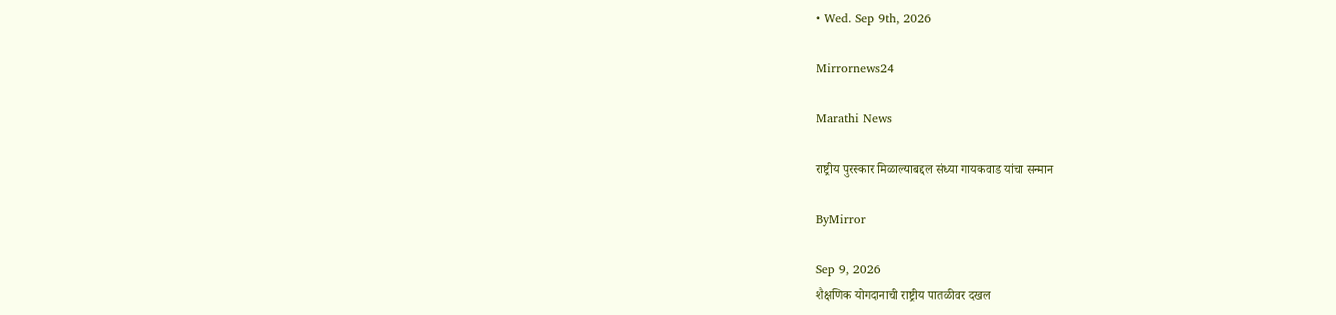• Wed. Sep 9th, 2026

Mirrornews24

Marathi News

राष्ट्रीय पुरस्कार मिळाल्याबद्दल संध्या गायकवाड यांचा सन्मान

ByMirror

Sep 9, 2026
शैक्षणिक योगदानाची राष्ट्रीय पातळीवर दखल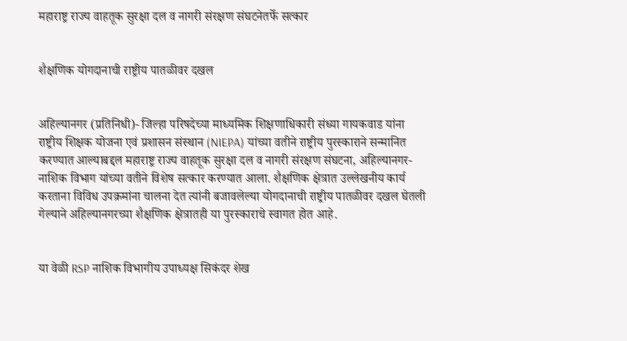महाराष्ट्र राज्य वाहतूक सुरक्षा दल व नागरी संरक्षण संघटनेतर्फे सत्कार


शैक्षणिक योगदानाची राष्ट्रीय पातळीवर दखल


अहिल्यानगर (प्रतिनिधी)- जिल्हा परिषदेच्या माध्यमिक शिक्षणाधिकारी संध्या गायकवाड यांना राष्ट्रीय शिक्षक योजना एवं प्रशासन संस्थान (NIEPA) यांच्या वतीने राष्ट्रीय पुरस्काराने सन्मानित करण्यात आल्याबद्दल महाराष्ट्र राज्य वाहतूक सुरक्षा दल व नागरी संरक्षण संघटना, अहिल्यानगर-नाशिक विभाग यांच्या वतीने विशेष सत्कार करण्यात आला. शैक्षणिक क्षेत्रात उल्लेखनीय कार्य करताना विविध उपक्रमांना चालना देत त्यांनी बजावलेल्या योगदानाची राष्ट्रीय पातळीवर दखल घेतली गेल्याने अहिल्यानगरच्या शैक्षणिक क्षेत्रातही या पुरस्काराचे स्वागत होत आहे.


या वेळी RSP नाशिक विभागीय उपाध्यक्ष सिकंदर शेख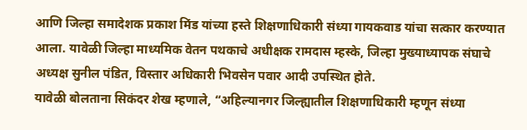आणि जिल्हा समादेशक प्रकाश मिंड यांच्या हस्ते शिक्षणाधिकारी संध्या गायकवाड यांचा सत्कार करण्यात आला. यावेळी जिल्हा माध्यमिक वेतन पथकाचे अधीक्षक रामदास म्हस्के, जिल्हा मुख्याध्यापक संघाचे अध्यक्ष सुनील पंडित, विस्तार अधिकारी भिवसेन पवार आदी उपस्थित होते.
यावेळी बोलताना सिकंदर शेख म्हणाले, “अहिल्यानगर जिल्ह्यातील शिक्षणाधिकारी म्हणून संध्या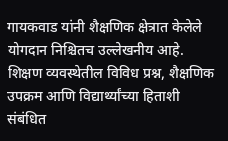गायकवाड यांनी शैक्षणिक क्षेत्रात केलेले योगदान निश्चितच उल्लेखनीय आहे. शिक्षण व्यवस्थेतील विविध प्रश्न, शैक्षणिक उपक्रम आणि विद्यार्थ्यांच्या हिताशी संबंधित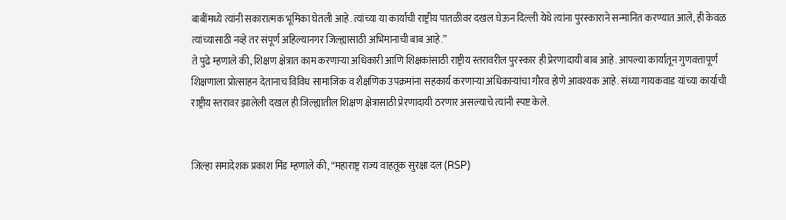बाबींमध्ये त्यांनी सकारात्मक भूमिका घेतली आहे. त्यांच्या या कार्याची राष्ट्रीय पातळीवर दखल घेऊन दिल्ली येथे त्यांना पुरस्काराने सन्मानित करण्यात आले, ही केवळ त्यांच्यासाठी नव्हे तर संपूर्ण अहिल्यानगर जिल्ह्यासाठी अभिमानाची बाब आहे.”
ते पुढे म्हणाले की, शिक्षण क्षेत्रात काम करणाऱ्या अधिकारी आणि शिक्षकांसाठी राष्ट्रीय स्तरावरील पुरस्कार ही प्रेरणादायी बाब आहे. आपल्या कार्यातून गुणवत्तापूर्ण शिक्षणाला प्रोत्साहन देतानाच विविध सामाजिक व शैक्षणिक उपक्रमांना सहकार्य करणाऱ्या अधिकाऱ्यांचा गौरव होणे आवश्यक आहे. संध्या गायकवाड यांच्या कार्याची राष्ट्रीय स्तरावर झालेली दखल ही जिल्ह्यातील शिक्षण क्षेत्रासाठी प्रेरणादायी ठरणार असल्याचे त्यांनी स्पष्ट केले.


जिल्हा समादेशक प्रकाश मिंड म्हणाले की, “महाराष्ट्र राज्य वाहतूक सुरक्षा दल (RSP)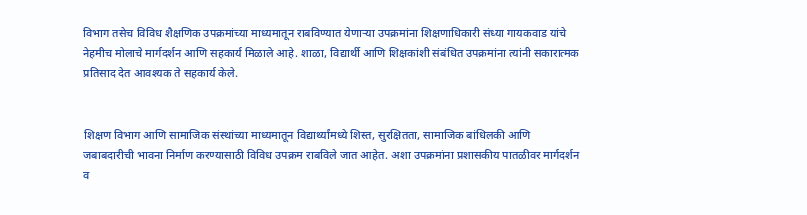विभाग तसेच विविध शैक्षणिक उपक्रमांच्या माध्यमातून राबविण्यात येणाऱ्या उपक्रमांना शिक्षणाधिकारी संध्या गायकवाड यांचे नेहमीच मोलाचे मार्गदर्शन आणि सहकार्य मिळाले आहे. शाळा, विद्यार्थी आणि शिक्षकांशी संबंधित उपक्रमांना त्यांनी सकारात्मक प्रतिसाद देत आवश्यक ते सहकार्य केले.


शिक्षण विभाग आणि सामाजिक संस्थांच्या माध्यमातून विद्यार्थ्यांमध्ये शिस्त, सुरक्षितता, सामाजिक बांधिलकी आणि जबाबदारीची भावना निर्माण करण्यासाठी विविध उपक्रम राबविले जात आहेत. अशा उपक्रमांना प्रशासकीय पातळीवर मार्गदर्शन व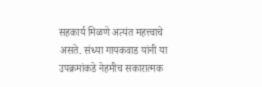सहकार्य मिळणे अत्यंत महत्त्वाचे असते. संध्या गायकवाड यांनी या उपक्रमांकडे नेहमीच सकारात्मक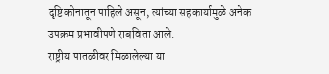दृष्टिकोनातून पाहिले असून, त्यांच्या सहकार्यामुळे अनेक उपक्रम प्रभावीपणे राबविता आले.
राष्ट्रीय पातळीवर मिळालेल्या या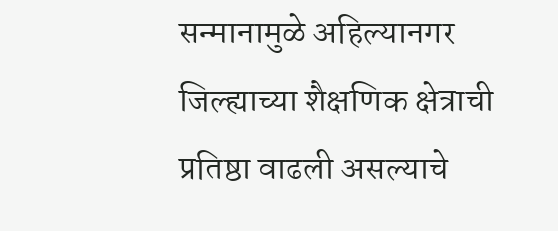सन्मानामुळे अहिल्यानगर जिल्ह्याच्या शैक्षणिक क्षेत्राची प्रतिष्ठा वाढली असल्याचे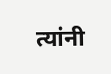त्यांनी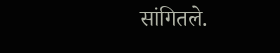सांगितले.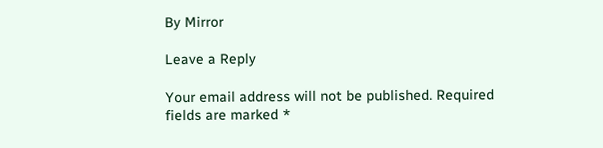By Mirror

Leave a Reply

Your email address will not be published. Required fields are marked *